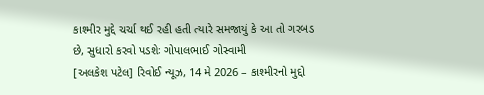કાશ્મીર મુદ્દે ચર્ચા થઈ રહી હતી ત્યારે સમજાયું કે આ તો ગરબડ છે, સુધારો કરવો પડશેઃ ગોપાલભાઈ ગોસ્વામી
[અલકેશ પટેલ] રિવોઈ ન્યૂઝ, 14 મે 2026 – કાશ્મીરનો મુદ્દો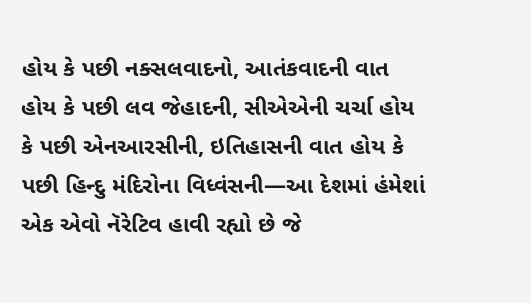હોય કે પછી નક્સલવાદનો, આતંકવાદની વાત હોય કે પછી લવ જેહાદની, સીએએની ચર્ચા હોય કે પછી એનઆરસીની, ઇતિહાસની વાત હોય કે પછી હિન્દુ મંદિરોના વિધ્વંસની—આ દેશમાં હંમેશાં એક એવો નૅરેટિવ હાવી રહ્યો છે જે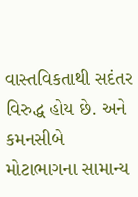વાસ્તવિકતાથી સદંતર વિરુદ્ધ હોય છે. અને કમનસીબે મોટાભાગના સામાન્ય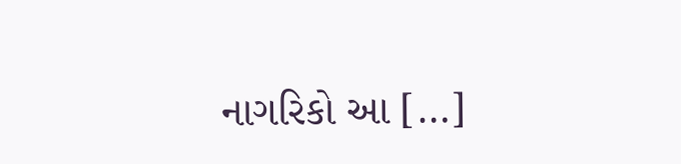નાગરિકો આ […]